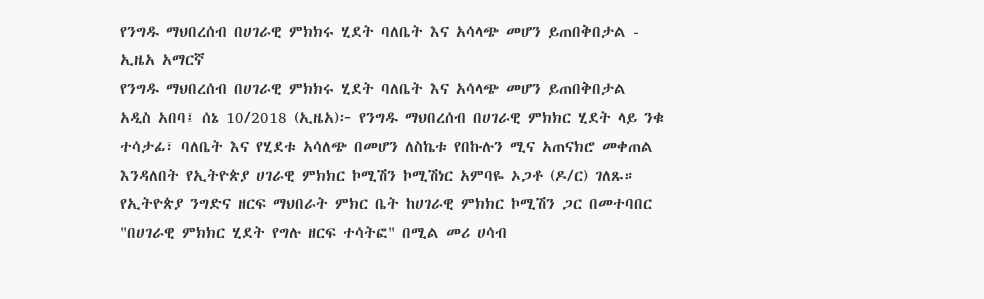የንግዱ ማህበረሰብ በሀገራዊ ምክክሩ ሂደት ባለቤት እና አሳላጭ መሆን ይጠበቅበታል - ኢዜአ አማርኛ
የንግዱ ማህበረሰብ በሀገራዊ ምክክሩ ሂደት ባለቤት እና አሳላጭ መሆን ይጠበቅበታል
አዲስ አበባ፤ ሰኔ 10/2018 (ኢዜአ)፦ የንግዱ ማህበረሰብ በሀገራዊ ምክክር ሂደት ላይ ንቁ ተሳታፊ፣ ባለቤት እና የሂደቱ አሳለጭ በመሆን ለስኬቱ የበኩሉን ሚና አጠናክሮ መቀጠል እንዳለበት የኢትዮጵያ ሀገራዊ ምክክር ኮሚሽን ኮሚሽነር አምባዬ ኦጋቶ (ዶ/ር) ገለጹ።
የኢትዮጵያ ንግድና ዘርፍ ማህበራት ምክር ቤት ከሀገራዊ ምክክር ኮሚሽን ጋር በመተባበር "በሀገራዊ ምክክር ሂደት የግሉ ዘርፍ ተሳትፎ" በሚል መሪ ሀሳብ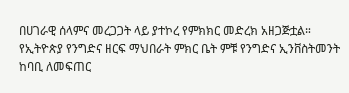በሀገራዊ ሰላምና መረጋጋት ላይ ያተኮረ የምክክር መድረክ አዘጋጅቷል።
የኢትዮጵያ የንግድና ዘርፍ ማህበራት ምክር ቤት ምቹ የንግድና ኢንቨስትመንት ከባቢ ለመፍጠር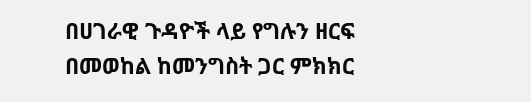በሀገራዊ ጉዳዮች ላይ የግሉን ዘርፍ በመወከል ከመንግስት ጋር ምክክር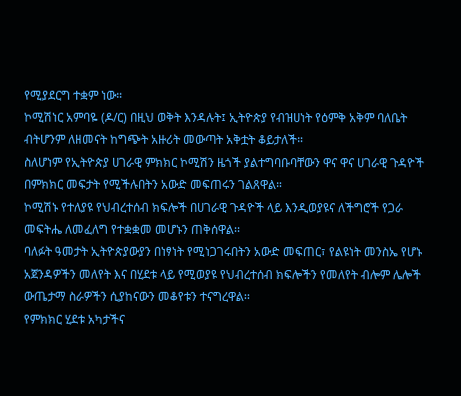የሚያደርግ ተቋም ነው።
ኮሚሽነር አምባዬ (ዶ/ር) በዚህ ወቅት እንዳሉት፤ ኢትዮጵያ የብዝሀነት የዕምቅ አቅም ባለቤት ብትሆንም ለዘመናት ከግጭት አዙሪት መውጣት አቅቷት ቆይታለች።
ስለሆነም የኢትዮጵያ ሀገራዊ ምክክር ኮሚሽን ዜጎች ያልተግባቡባቸውን ዋና ዋና ሀገራዊ ጉዳዮች በምክክር መፍታት የሚችሉበትን አውድ መፍጠሩን ገልጸዋል።
ኮሚሽኑ የተለያዩ የህብረተሰብ ክፍሎች በሀገራዊ ጉዳዮች ላይ እንዲወያዩና ለችግሮች የጋራ መፍትሔ ለመፈለግ የተቋቋመ መሆኑን ጠቅሰዋል፡፡
ባለፉት ዓመታት ኢትዮጵያውያን በነፃነት የሚነጋገሩበትን አውድ መፍጠር፣ የልዩነት መንስኤ የሆኑ አጀንዳዎችን መለየት እና በሂደቱ ላይ የሚወያዩ የህብረተሰብ ክፍሎችን የመለየት ብሎም ሌሎች ውጤታማ ስራዎችን ሲያከናውን መቆየቱን ተናግረዋል፡፡
የምክክር ሂደቱ አካታችና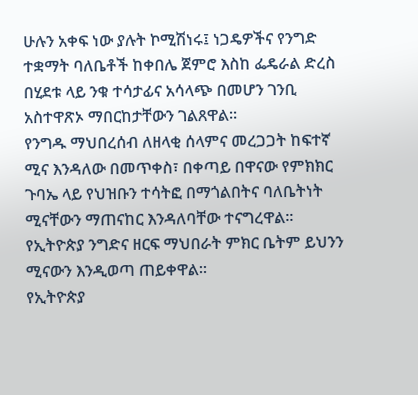ሁሉን አቀፍ ነው ያሉት ኮሚሽነሩ፤ ነጋዴዎችና የንግድ ተቋማት ባለቤቶች ከቀበሌ ጀምሮ እስከ ፌዴራል ድረስ በሂደቱ ላይ ንቁ ተሳታፊና አሳላጭ በመሆን ገንቢ አስተዋጽኦ ማበርከታቸውን ገልጸዋል።
የንግዱ ማህበረሰብ ለዘላቂ ሰላምና መረጋጋት ከፍተኛ ሚና እንዳለው በመጥቀስ፣ በቀጣይ በዋናው የምክክር ጉባኤ ላይ የህዝቡን ተሳትፎ በማጎልበትና ባለቤትነት ሚናቸውን ማጠናከር እንዳለባቸው ተናግረዋል፡፡
የኢትዮጵያ ንግድና ዘርፍ ማህበራት ምክር ቤትም ይህንን ሚናውን እንዲወጣ ጠይቀዋል።
የኢትዮጵያ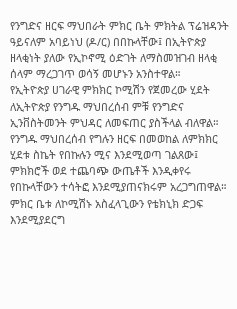የንግድና ዘርፍ ማህበራት ምክር ቤት ምክትል ፕሬዝዳንት ዓይናለም አባይነህ (ዶ/ር) በበኩላቸው፤ በኢትዮጵያ ዘላቂነት ያለው የኢኮኖሚ ዕድገት ለማስመዝገብ ዘላቂ ሰላም ማረጋገጥ ወሳኝ መሆኑን አንስተዋል።
የኢትዮጵያ ሀገራዊ ምክክር ኮሚሽን የጀመረው ሂደት ለኢትዮጵያ የንግዱ ማህበረሰብ ምቹ የንግድና ኢንቨስትመንት ምህዳር ለመፍጠር ያስችላል ብለዋል።
የንግዱ ማህበረሰብ የግሉን ዘርፍ በመወከል ለምክክር ሂደቱ ስኬት የበኩሉን ሚና እንደሚወጣ ገልጸው፤ ምክክሮች ወደ ተጨባጭ ውጤቶች እንዲቀየሩ የበኩላቸውን ተሳትፎ እንደሚያጠናክሩም አረጋግጠዋል።
ምክር ቤቱ ለኮሚሽኑ አስፈላጊውን የቴክኒክ ድጋፍ እንደሚያደርግ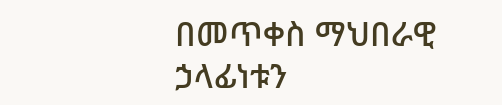በመጥቀስ ማህበራዊ ኃላፊነቱን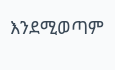እንደሚወጣም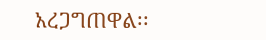አረጋግጠዋል፡፡